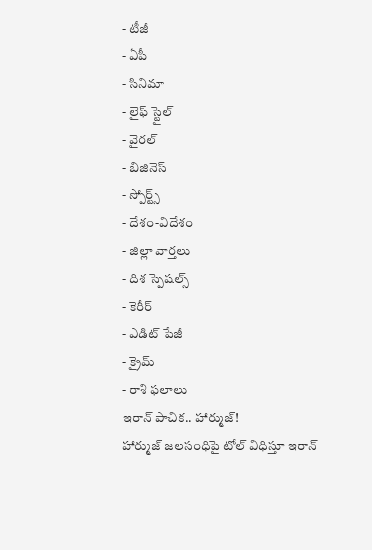- టీజీ
- ఏపీ
- సినిమా
- లైఫ్ స్టైల్
- వైరల్
- బిజినెస్
- స్పోర్ట్స్
- దేశం-విదేశం
- జిల్లా వార్తలు
- దిశ స్పెషల్స్
- కెరీర్
- ఎడిట్ పేజీ
- క్రైమ్
- రాశి ఫలాలు
ఇరాన్ పాచిక.. హార్ముజ్!
హార్ముజ్ జలసంధిపై టోల్ విధిస్తూ ఇరాన్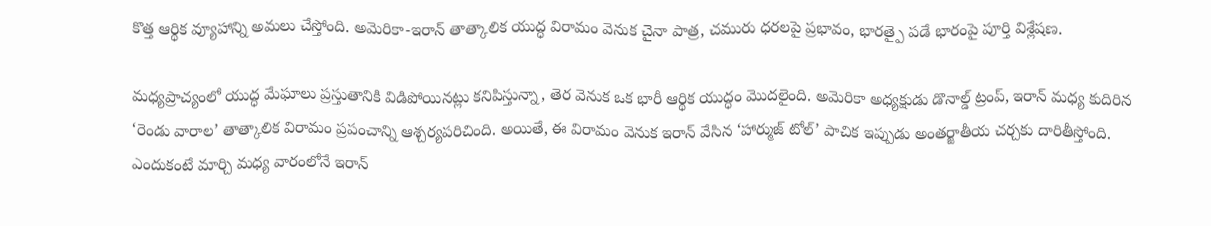కొత్త ఆర్థిక వ్యూహాన్ని అమలు చేస్తోంది. అమెరికా-ఇరాన్ తాత్కాలిక యుద్ధ విరామం వెనుక చైనా పాత్ర, చమురు ధరలపై ప్రభావం, భారత్పై పడే భారంపై పూర్తి విశ్లేషణ.

మధ్యప్రాచ్యంలో యుద్ధ మేఘాలు ప్రస్తుతానికి విడిపోయినట్లు కనిపిస్తున్నా, తెర వెనుక ఒక భారీ ఆర్థిక యుద్ధం మొదలైంది. అమెరికా అధ్యక్షుడు డొనాల్డ్ ట్రంప్, ఇరాన్ మధ్య కుదిరిన ‘రెండు వారాల’ తాత్కాలిక విరామం ప్రపంచాన్ని ఆశ్చర్యపరిచింది. అయితే, ఈ విరామం వెనుక ఇరాన్ వేసిన ‘హార్ముజ్ టోల్’ పాచిక ఇప్పుడు అంతర్జాతీయ చర్చకు దారితీస్తోంది.
ఎందుకంటే మార్చి మధ్య వారంలోనే ఇరాన్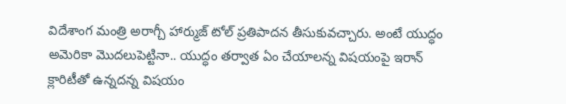విదేశాంగ మంత్రి అరాగ్చీ హార్ముజ్ టోల్ ప్రతిపాదన తీసుకువచ్చారు. అంటే యుద్ధం అమెరికా మొదలుపెట్టినా.. యుద్ధం తర్వాత ఏం చేయాలన్న విషయంపై ఇరాన్ క్లారిటీతో ఉన్నదన్న విషయం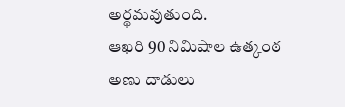అర్థమవుతుంది.
ఆఖరి 90 నిమిషాల ఉత్కంఠ
అణు దాడులు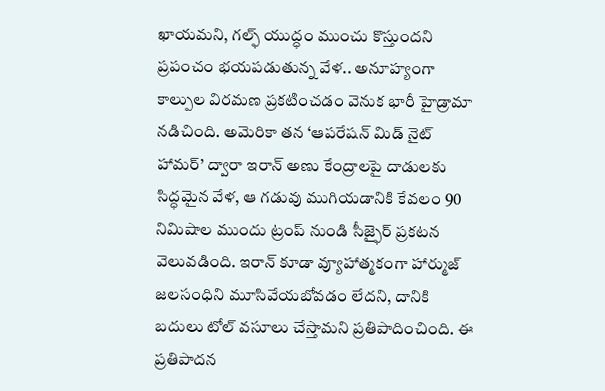ఖాయమని, గల్ఫ్ యుద్ధం ముంచు కొస్తుందని ప్రపంచం భయపడుతున్న వేళ.. అనూహ్యంగా కాల్పుల విరమణ ప్రకటించడం వెనుక భారీ హైడ్రామా నడిచింది. అమెరికా తన ‘ఆపరేషన్ మిడ్ నైట్ హామర్’ ద్వారా ఇరాన్ అణు కేంద్రాలపై దాడులకు సిద్ధమైన వేళ, ఆ గడువు ముగియడానికి కేవలం 90 నిమిషాల ముందు ట్రంప్ నుండి సీజ్ఫైర్ ప్రకటన వెలువడింది. ఇరాన్ కూడా వ్యూహాత్మకంగా హార్ముజ్ జలసంధిని మూసివేయబోవడం లేదని, దానికి బదులు టోల్ వసూలు చేస్తామని ప్రతిపాదించింది. ఈ ప్రతిపాదన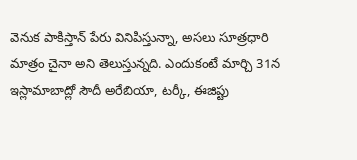వెనుక పాకిస్తాన్ పేరు వినిపిస్తున్నా, అసలు సూత్రధారి మాత్రం చైనా అని తెలుస్తున్నది. ఎందుకంటే మార్చి 31న ఇస్లామాబాద్లో సౌదీ అరేబియా, టర్కీ, ఈజిప్టు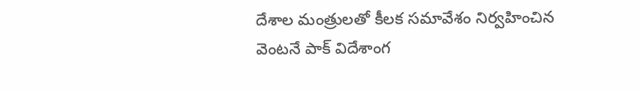దేశాల మంత్రులతో కీలక సమావేశం నిర్వహించిన వెంటనే పాక్ విదేశాంగ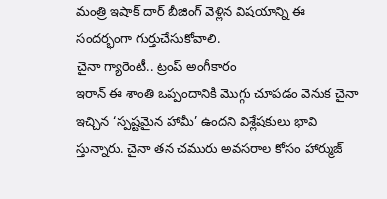మంత్రి ఇషాక్ దార్ బీజింగ్ వెళ్లిన విషయాన్ని ఈ సందర్భంగా గుర్తుచేసుకోవాలి.
చైనా గ్యారెంటీ.. ట్రంప్ అంగీకారం
ఇరాన్ ఈ శాంతి ఒప్పందానికి మొగ్గు చూపడం వెనుక చైనా ఇచ్చిన ‘స్పష్టమైన హామీ’ ఉందని విశ్లేషకులు భావి స్తున్నారు. చైనా తన చమురు అవసరాల కోసం హార్ముజ్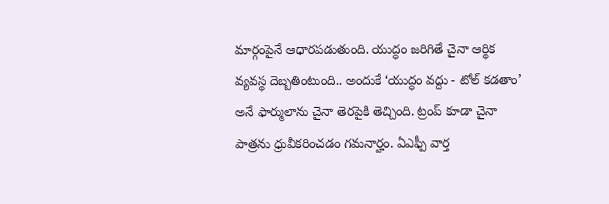మార్గంపైనే ఆధారపడుతుంది. యుద్ధం జరిగితే చైనా ఆర్థిక వ్యవస్థ దెబ్బతింటుంది.. అందుకే ‘యుద్ధం వద్దు - టోల్ కడతాం’ అనే ఫార్ములాను చైనా తెరపైకి తెచ్చింది. ట్రంప్ కూడా చైనా పాత్రను ధ్రువీకరించడం గమనార్హం. ఏఎఫ్పీ వార్త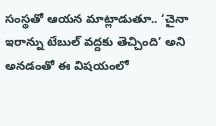సంస్థతో ఆయన మాట్లాడుతూ.. ‘చైనా ఇరాన్ను టేబుల్ వద్దకు తెచ్చింది’ అని అనడంతో ఈ విషయంలో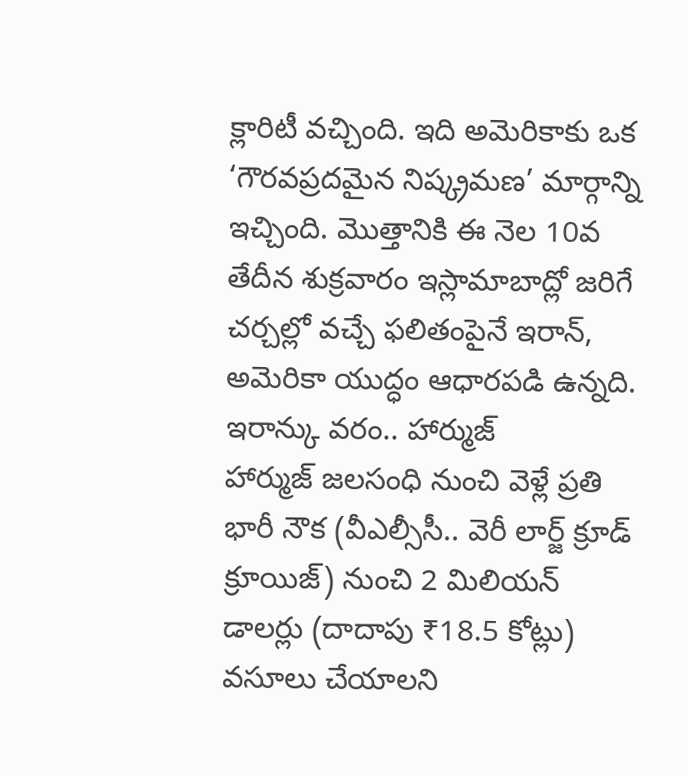క్లారిటీ వచ్చింది. ఇది అమెరికాకు ఒక ‘గౌరవప్రదమైన నిష్క్రమణ’ మార్గాన్ని ఇచ్చింది. మొత్తానికి ఈ నెల 10వ తేదీన శుక్రవారం ఇస్లామాబాద్లో జరిగే చర్చల్లో వచ్చే ఫలితంపైనే ఇరాన్, అమెరికా యుద్ధం ఆధారపడి ఉన్నది.
ఇరాన్కు వరం.. హార్ముజ్
హార్ముజ్ జలసంధి నుంచి వెళ్లే ప్రతి భారీ నౌక (వీఎల్సీసీ.. వెరీ లార్జ్ క్రూడ్ క్రూయిజ్) నుంచి 2 మిలియన్ డాలర్లు (దాదాపు ₹18.5 కోట్లు) వసూలు చేయాలని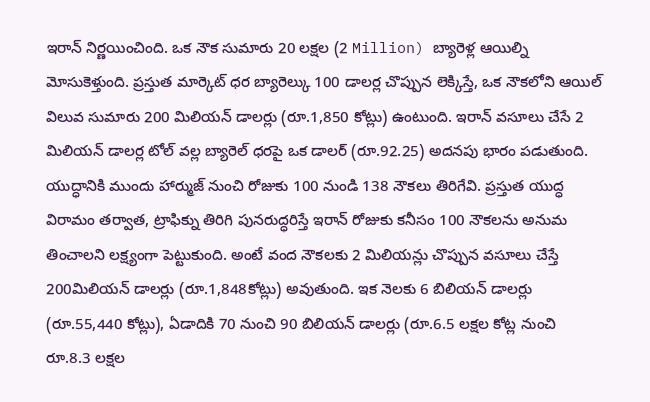ఇరాన్ నిర్ణయించింది. ఒక నౌక సుమారు 20 లక్షల (2 Million) బ్యారెళ్ల ఆయిల్ని మోసుకెళ్తుంది. ప్రస్తుత మార్కెట్ ధర బ్యారెల్కు 100 డాలర్ల చొప్పున లెక్కిస్తే, ఒక నౌకలోని ఆయిల్ విలువ సుమారు 200 మిలియన్ డాలర్లు (రూ.1,850 కోట్లు) ఉంటుంది. ఇరాన్ వసూలు చేసే 2 మిలియన్ డాలర్ల టోల్ వల్ల బ్యారెల్ ధరపై ఒక డాలర్ (రూ.92.25) అదనపు భారం పడుతుంది. యుద్ధానికి ముందు హార్ముజ్ నుంచి రోజుకు 100 నుండి 138 నౌకలు తిరిగేవి. ప్రస్తుత యుద్ధ విరామం తర్వాత, ట్రాఫిక్ను తిరిగి పునరుద్ధరిస్తే ఇరాన్ రోజుకు కనీసం 100 నౌకలను అనుమ తించాలని లక్ష్యంగా పెట్టుకుంది. అంటే వంద నౌకలకు 2 మిలియన్లు చొప్పున వసూలు చేస్తే 200మిలియన్ డాలర్లు (రూ.1,848కోట్లు) అవుతుంది. ఇక నెలకు 6 బిలియన్ డాలర్లు (రూ.55,440 కోట్లు), ఏడాదికి 70 నుంచి 90 బిలియన్ డాలర్లు (రూ.6.5 లక్షల కోట్ల నుంచి రూ.8.3 లక్షల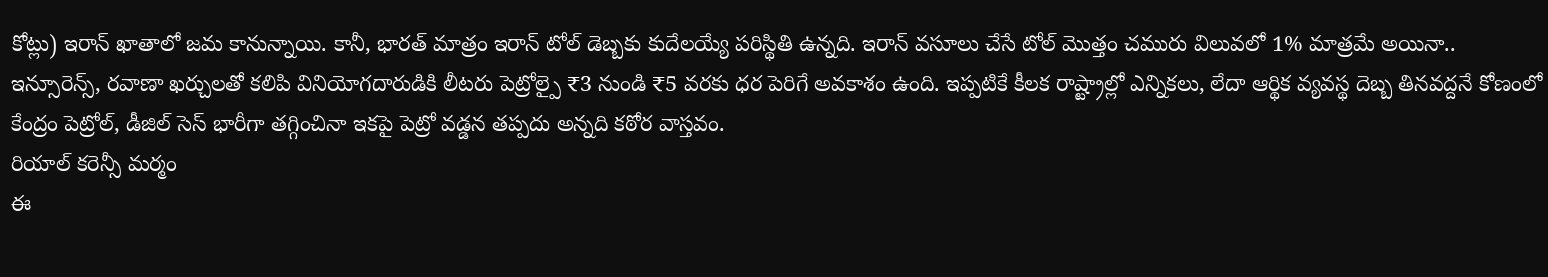కోట్లు) ఇరాన్ ఖాతాలో జమ కానున్నాయి. కానీ, భారత్ మాత్రం ఇరాన్ టోల్ డెబ్బకు కుదేలయ్యే పరిస్థితి ఉన్నది. ఇరాన్ వసూలు చేసే టోల్ మొత్తం చమురు విలువలో 1% మాత్రమే అయినా.. ఇన్సూరెన్స్, రవాణా ఖర్చులతో కలిపి వినియోగదారుడికి లీటరు పెట్రోల్పై ₹3 నుండి ₹5 వరకు ధర పెరిగే అవకాశం ఉంది. ఇప్పటికే కీలక రాష్ట్రాల్లో ఎన్నికలు, లేదా ఆర్థిక వ్యవస్థ దెబ్బ తినవద్దనే కోణంలో కేంద్రం పెట్రోల్, డీజిల్ సెస్ భారీగా తగ్గించినా ఇకపై పెట్రో వడ్డన తప్పదు అన్నది కఠోర వాస్తవం.
రియాల్ కరెన్సీ మర్మం
ఈ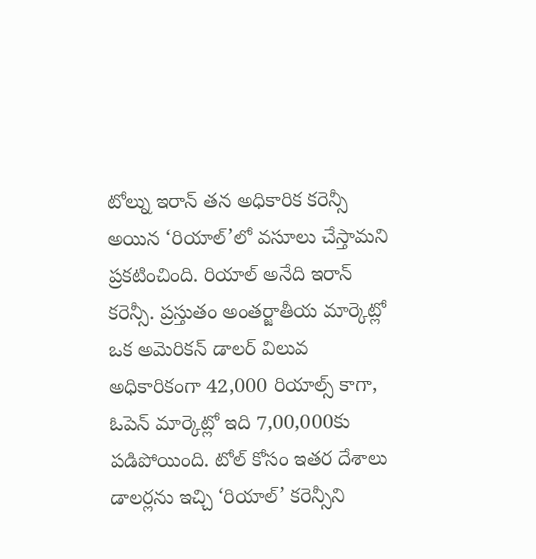టోల్ను ఇరాన్ తన అధికారిక కరెన్సీ అయిన ‘రియాల్’లో వసూలు చేస్తామని ప్రకటించింది. రియాల్ అనేది ఇరాన్ కరెన్సీ. ప్రస్తుతం అంతర్జాతీయ మార్కెట్లో ఒక అమెరికన్ డాలర్ విలువ అధికారికంగా 42,000 రియాల్స్ కాగా, ఓపెన్ మార్కెట్లో ఇది 7,00,000కు పడిపోయింది. టోల్ కోసం ఇతర దేశాలు డాలర్లను ఇచ్చి ‘రియాల్’ కరెన్సీని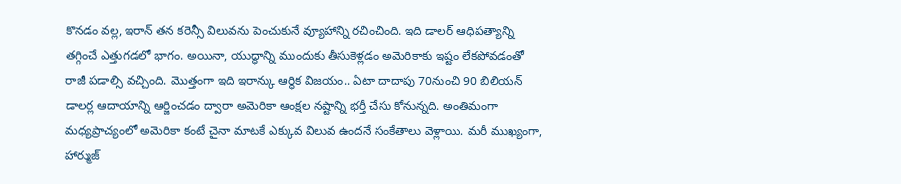కొనడం వల్ల, ఇరాన్ తన కరెన్సీ విలువను పెంచుకునే వ్యూహాన్ని రచించింది. ఇది డాలర్ ఆధిపత్యాన్ని తగ్గించే ఎత్తుగడలో భాగం. అయినా, యుద్ధాన్ని ముందుకు తీసుకెళ్లడం అమెరికాకు ఇష్టం లేకపోవడంతో రాజీ పడాల్సి వచ్చింది. మొత్తంగా ఇది ఇరాన్కు ఆర్థిక విజయం.. ఏటా దాదాపు 70నుంచి 90 బిలియన్ డాలర్ల ఆదాయాన్ని ఆర్జించడం ద్వారా అమెరికా ఆంక్షల నష్టాన్ని భర్తీ చేసు కోనున్నది. అంతిమంగా మధ్యప్రాచ్యంలో అమెరికా కంటే చైనా మాటకే ఎక్కువ విలువ ఉందనే సంకేతాలు వెళ్లాయి. మరీ ముఖ్యంగా, హార్ముజ్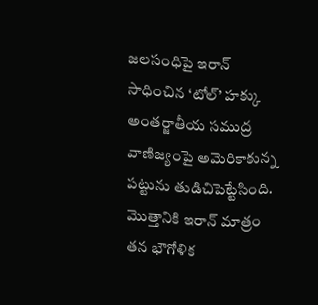జలసంధిపై ఇరాన్ సాధించిన ‘టోల్’ హక్కు అంతర్జాతీయ సముద్ర వాణిజ్యంపై అమెరికాకున్న పట్టును తుడిచిపెట్టేసింది. మొత్తానికి ఇరాన్ మాత్రం తన భౌగోళిక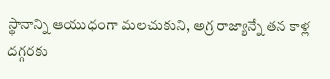స్థానాన్ని ఆయుధంగా మలచుకుని, అగ్ర రాజ్యాన్నే తన కాళ్ల దగ్గరకు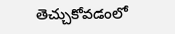తెచ్చుకోవడంలో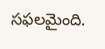సఫలమైంది.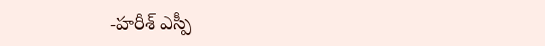-హరీశ్ ఎస్పీ